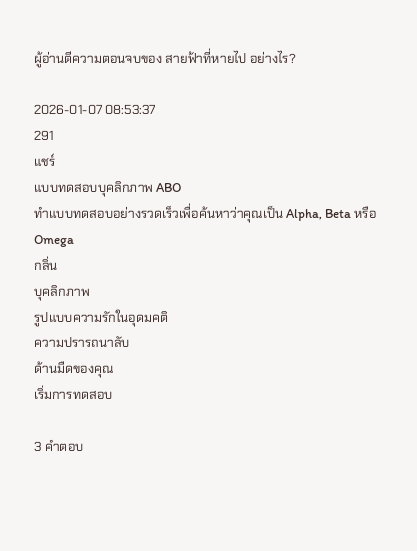ผู้อ่านตีความตอนจบของ สายฟ้าที่หายไป อย่างไร?

2026-01-07 08:53:37
291
แชร์
แบบทดสอบบุคลิกภาพ ABO
ทำแบบทดสอบอย่างรวดเร็วเพื่อค้นหาว่าคุณเป็น Alpha, Beta หรือ Omega
กลิ่น
บุคลิกภาพ
รูปแบบความรักในอุดมคติ
ความปรารถนาลับ
ด้านมืดของคุณ
เริ่มการทดสอบ

3 คำตอบ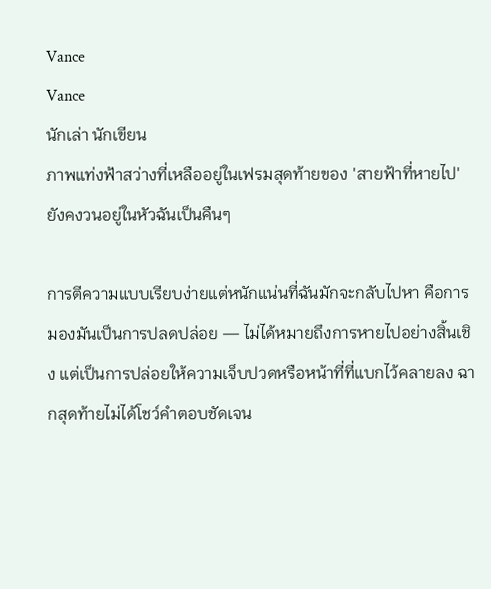Vance
Vance
นักเล่า นักเขียน
ภาพแท่งฟ้าสว่างที่เหลืออยู่ในเฟรมสุดท้ายของ 'สายฟ้าที่หายไป' ยังคงวนอยู่ในหัวฉันเป็นคืนๆ

การตีความแบบเรียบง่ายแต่หนักแน่นที่ฉันมักจะกลับไปหา คือการมองมันเป็นการปลดปล่อย — ไม่ได้หมายถึงการหายไปอย่างสิ้นเชิง แต่เป็นการปล่อยให้ความเจ็บปวดหรือหน้าที่ที่แบกไว้คลายลง ฉากสุดท้ายไม่ได้โชว์คำตอบชัดเจน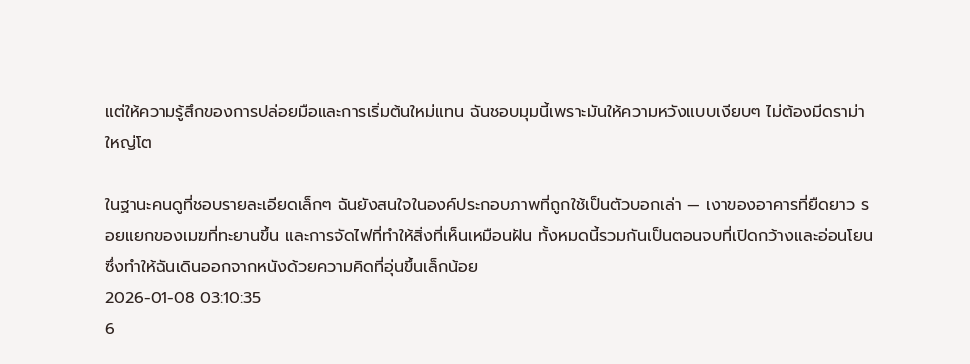แต่ให้ความรู้สึกของการปล่อยมือและการเริ่มต้นใหม่แทน ฉันชอบมุมนี้เพราะมันให้ความหวังแบบเงียบๆ ไม่ต้องมีดราม่าใหญ่โต

ในฐานะคนดูที่ชอบรายละเอียดเล็กๆ ฉันยังสนใจในองค์ประกอบภาพที่ถูกใช้เป็นตัวบอกเล่า — เงาของอาคารที่ยืดยาว รอยแยกของเมฆที่ทะยานขึ้น และการจัดไฟที่ทำให้สิ่งที่เห็นเหมือนฝัน ทั้งหมดนี้รวมกันเป็นตอนจบที่เปิดกว้างและอ่อนโยน ซึ่งทำให้ฉันเดินออกจากหนังด้วยความคิดที่อุ่นขึ้นเล็กน้อย
2026-01-08 03:10:35
6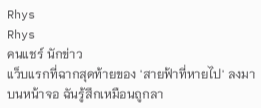Rhys
Rhys
คนแชร์ นักข่าว
แว็บแรกที่ฉากสุดท้ายของ 'สายฟ้าที่หายไป' ลงมาบนหน้าจอ ฉันรู้สึกเหมือนถูกลา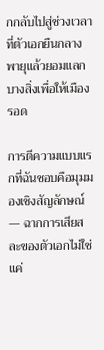กกลับไปสู่ช่วงเวลาที่ตัวเอกยืนกลางพายุแล้วยอมแลกบางสิ่งเพื่อให้เมืองรอด

การตีความแบบแรกที่ฉันชอบคือมุมมองเชิงสัญลักษณ์ — ฉากการเสียสละของตัวเอกไม่ใช่แค่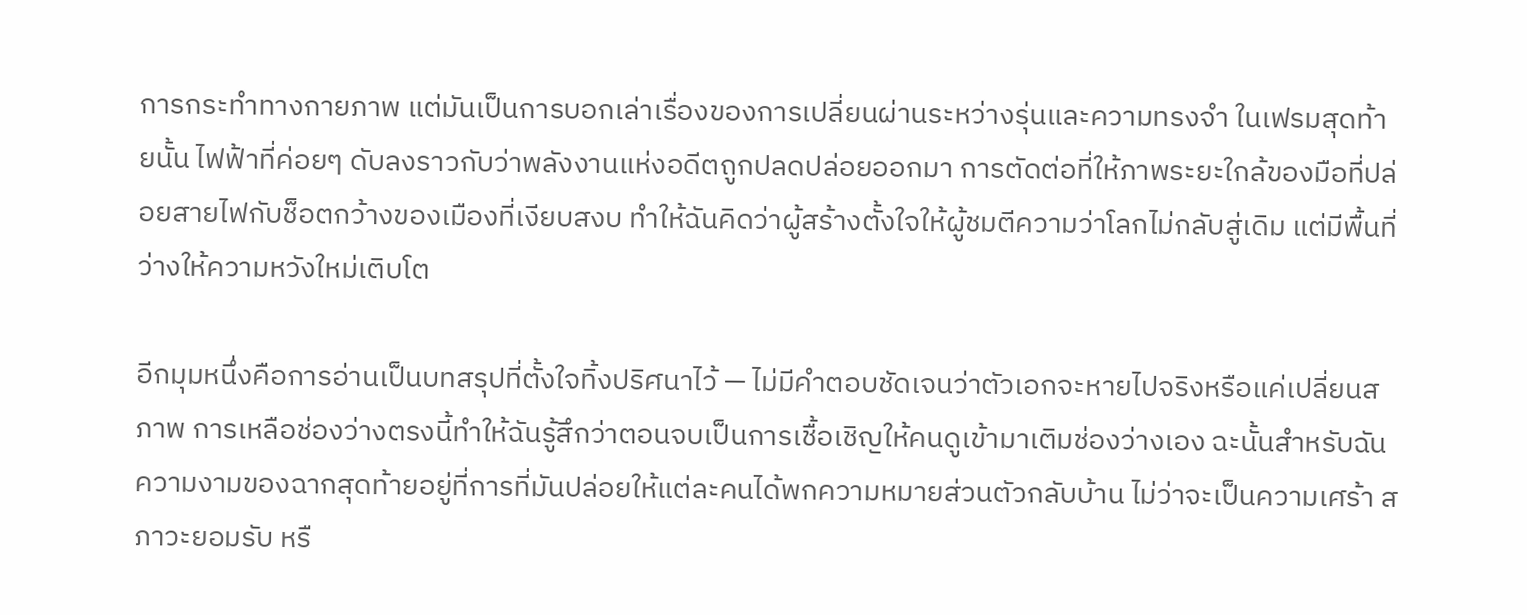การกระทำทางกายภาพ แต่มันเป็นการบอกเล่าเรื่องของการเปลี่ยนผ่านระหว่างรุ่นและความทรงจำ ในเฟรมสุดท้ายนั้น ไฟฟ้าที่ค่อยๆ ดับลงราวกับว่าพลังงานแห่งอดีตถูกปลดปล่อยออกมา การตัดต่อที่ให้ภาพระยะใกล้ของมือที่ปล่อยสายไฟกับช็อตกว้างของเมืองที่เงียบสงบ ทำให้ฉันคิดว่าผู้สร้างตั้งใจให้ผู้ชมตีความว่าโลกไม่กลับสู่เดิม แต่มีพื้นที่ว่างให้ความหวังใหม่เติบโต

อีกมุมหนึ่งคือการอ่านเป็นบทสรุปที่ตั้งใจทิ้งปริศนาไว้ — ไม่มีคำตอบชัดเจนว่าตัวเอกจะหายไปจริงหรือแค่เปลี่ยนสภาพ การเหลือช่องว่างตรงนี้ทำให้ฉันรู้สึกว่าตอนจบเป็นการเชื้อเชิญให้คนดูเข้ามาเติมช่องว่างเอง ฉะนั้นสำหรับฉัน ความงามของฉากสุดท้ายอยู่ที่การที่มันปล่อยให้แต่ละคนได้พกความหมายส่วนตัวกลับบ้าน ไม่ว่าจะเป็นความเศร้า สภาวะยอมรับ หรื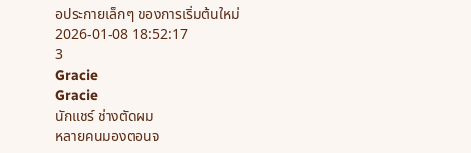อประกายเล็กๆ ของการเริ่มต้นใหม่
2026-01-08 18:52:17
3
Gracie
Gracie
นักแชร์ ช่างตัดผม
หลายคนมองตอนจ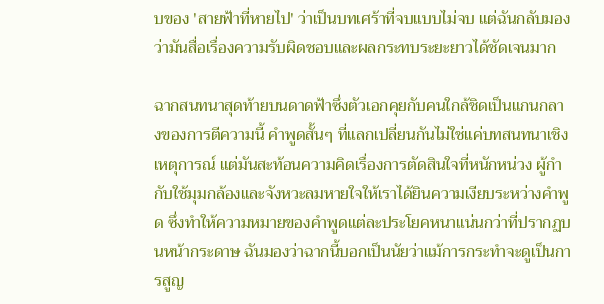บของ 'สายฟ้าที่หายไป' ว่าเป็นบทเศร้าที่จบแบบไม่จบ แต่ฉันกลับมองว่ามันสื่อเรื่องความรับผิดชอบและผลกระทบระยะยาวได้ชัดเจนมาก

ฉากสนทนาสุดท้ายบนดาดฟ้าซึ่งตัวเอกคุยกับคนใกล้ชิดเป็นแกนกลางของการตีความนี้ คำพูดสั้นๆ ที่แลกเปลี่ยนกันไม่ใช่แค่บทสนทนาเชิงเหตุการณ์ แต่มันสะท้อนความคิดเรื่องการตัดสินใจที่หนักหน่วง ผู้กำกับใช้มุมกล้องและจังหวะลมหายใจให้เราได้ยินความเงียบระหว่างคำพูด ซึ่งทำให้ความหมายของคำพูดแต่ละประโยคหนาแน่นกว่าที่ปรากฏบนหน้ากระดาษ ฉันมองว่าฉากนี้บอกเป็นนัยว่าแม้การกระทำจะดูเป็นการสูญ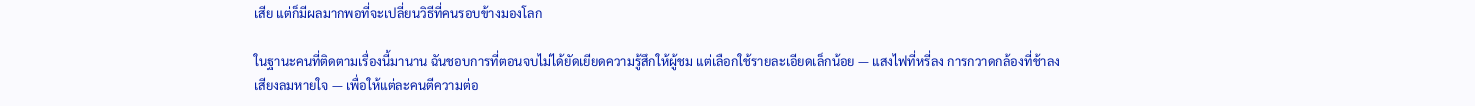เสีย แต่ก็มีผลมากพอที่จะเปลี่ยนวิธีที่คนรอบข้างมองโลก

ในฐานะคนที่ติดตามเรื่องนี้มานาน ฉันชอบการที่ตอนจบไม่ได้ยัดเยียดความรู้สึกให้ผู้ชม แต่เลือกใช้รายละเอียดเล็กน้อย — แสงไฟที่หรี่ลง การกวาดกล้องที่ช้าลง เสียงลมหายใจ — เพื่อให้แต่ละคนตีความต่อ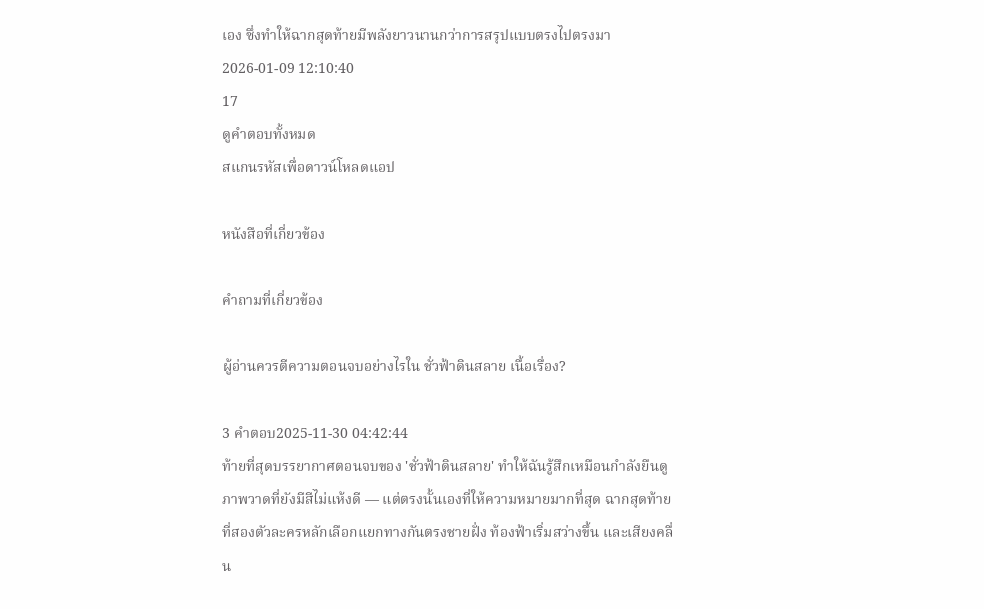เอง ซึ่งทำให้ฉากสุดท้ายมีพลังยาวนานกว่าการสรุปแบบตรงไปตรงมา
2026-01-09 12:10:40
17
ดูคำตอบทั้งหมด
สแกนรหัสเพื่อดาวน์โหลดแอป

หนังสือที่เกี่ยวข้อง

คำถามที่เกี่ยวข้อง

ผู้อ่านควรตีความตอนจบอย่างไรใน ชั่วฟ้าดินสลาย เนื้อเรื่อง?

3 คำตอบ2025-11-30 04:42:44
ท้ายที่สุดบรรยากาศตอนจบของ 'ชั่วฟ้าดินสลาย' ทำให้ฉันรู้สึกเหมือนกำลังยืนดูภาพวาดที่ยังมีสีไม่แห้งดี — แต่ตรงนั้นเองที่ให้ความหมายมากที่สุด ฉากสุดท้ายที่สองตัวละครหลักเลือกแยกทางกันตรงชายฝั่ง ท้องฟ้าเริ่มสว่างขึ้น และเสียงคลื่น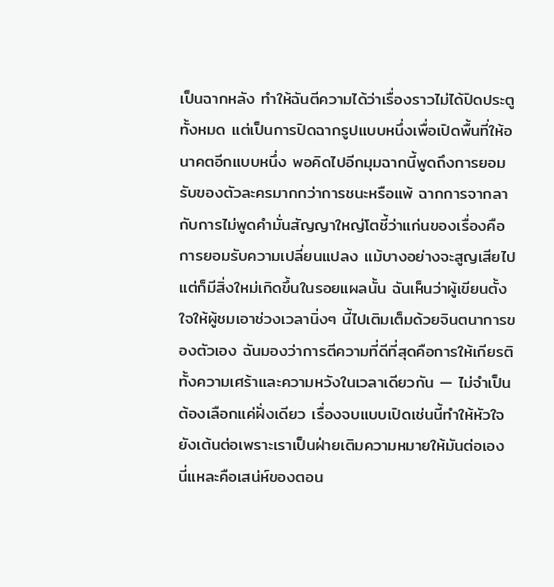เป็นฉากหลัง ทำให้ฉันตีความได้ว่าเรื่องราวไม่ได้ปิดประตูทั้งหมด แต่เป็นการปิดฉากรูปแบบหนึ่งเพื่อเปิดพื้นที่ให้อนาคตอีกแบบหนึ่ง พอคิดไปอีกมุมฉากนี้พูดถึงการยอมรับของตัวละครมากกว่าการชนะหรือแพ้ ฉากการจากลากับการไม่พูดคำมั่นสัญญาใหญ่โตชี้ว่าแก่นของเรื่องคือการยอมรับความเปลี่ยนแปลง แม้บางอย่างจะสูญเสียไป แต่ก็มีสิ่งใหม่เกิดขึ้นในรอยแผลนั้น ฉันเห็นว่าผู้เขียนตั้งใจให้ผู้ชมเอาช่วงเวลานิ่งๆ นี้ไปเติมเต็มด้วยจินตนาการของตัวเอง ฉันมองว่าการตีความที่ดีที่สุดคือการให้เกียรติทั้งความเศร้าและความหวังในเวลาเดียวกัน — ไม่จำเป็นต้องเลือกแค่ฝั่งเดียว เรื่องจบแบบเปิดเช่นนี้ทำให้หัวใจยังเต้นต่อเพราะเราเป็นฝ่ายเติมความหมายให้มันต่อเอง นี่แหละคือเสน่ห์ของตอน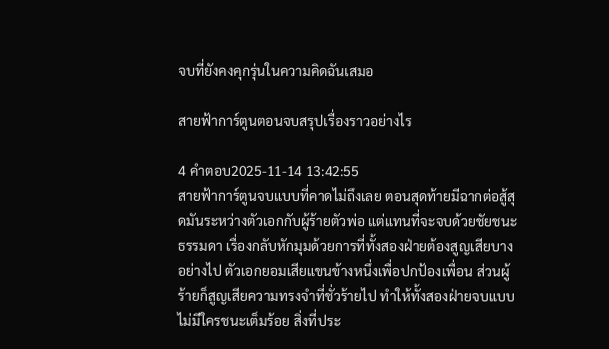จบที่ยังคงคุกรุ่นในความคิดฉันเสมอ

สายฟ้าการ์ตูนตอนจบสรุปเรื่องราวอย่างไร

4 คำตอบ2025-11-14 13:42:55
สายฟ้าการ์ตูนจบแบบที่คาดไม่ถึงเลย ตอนสุดท้ายมีฉากต่อสู้สุดมันระหว่างตัวเอกกับผู้ร้ายตัวพ่อ แต่แทนที่จะจบด้วยชัยชนะธรรมดา เรื่องกลับหักมุมด้วยการที่ทั้งสองฝ่ายต้องสูญเสียบางอย่างไป ตัวเอกยอมเสียแขนข้างหนึ่งเพื่อปกป้องเพื่อน ส่วนผู้ร้ายก็สูญเสียความทรงจำที่ชั่วร้ายไป ทำให้ทั้งสองฝ่ายจบแบบไม่มีใครชนะเต็มร้อย สิ่งที่ประ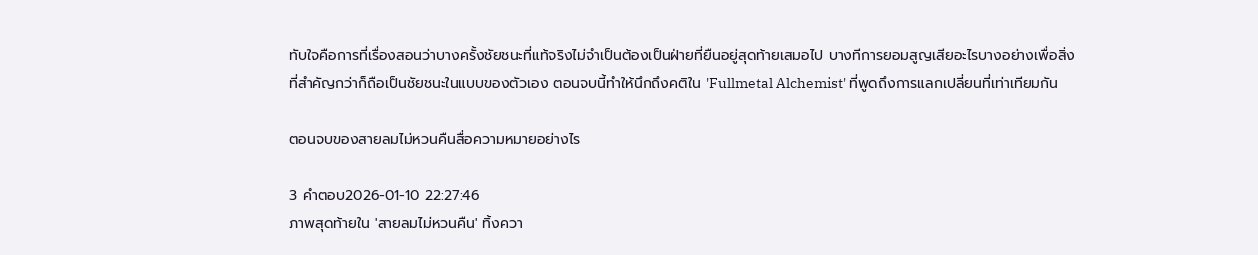ทับใจคือการที่เรื่องสอนว่าบางครั้งชัยชนะที่แท้จริงไม่จำเป็นต้องเป็นฝ่ายที่ยืนอยู่สุดท้ายเสมอไป บางทีการยอมสูญเสียอะไรบางอย่างเพื่อสิ่งที่สำคัญกว่าก็ถือเป็นชัยชนะในแบบของตัวเอง ตอนจบนี้ทำให้นึกถึงคติใน 'Fullmetal Alchemist' ที่พูดถึงการแลกเปลี่ยนที่เท่าเทียมกัน

ตอนจบของสายลมไม่หวนคืนสื่อความหมายอย่างไร

3 คำตอบ2026-01-10 22:27:46
ภาพสุดท้ายใน 'สายลมไม่หวนคืน' ทิ้งควา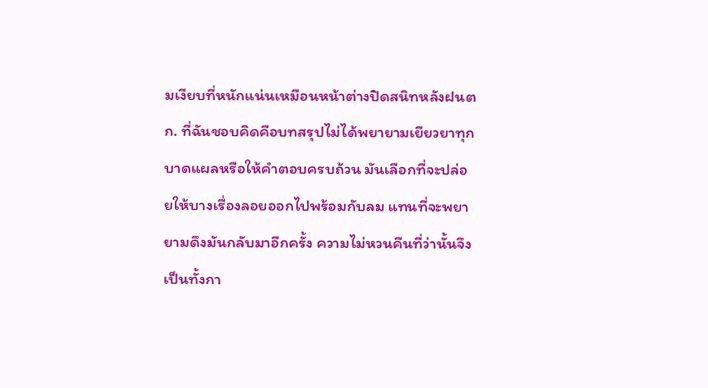มเงียบที่หนักแน่นเหมือนหน้าต่างปิดสนิทหลังฝนตก. ที่ฉันชอบคิดคือบทสรุปไม่ได้พยายามเยียวยาทุกบาดแผลหรือให้คำตอบครบถ้วน มันเลือกที่จะปล่อยให้บางเรื่องลอยออกไปพร้อมกับลม แทนที่จะพยายามดึงมันกลับมาอีกครั้ง ความไม่หวนคืนที่ว่านั้นจึงเป็นทั้งกา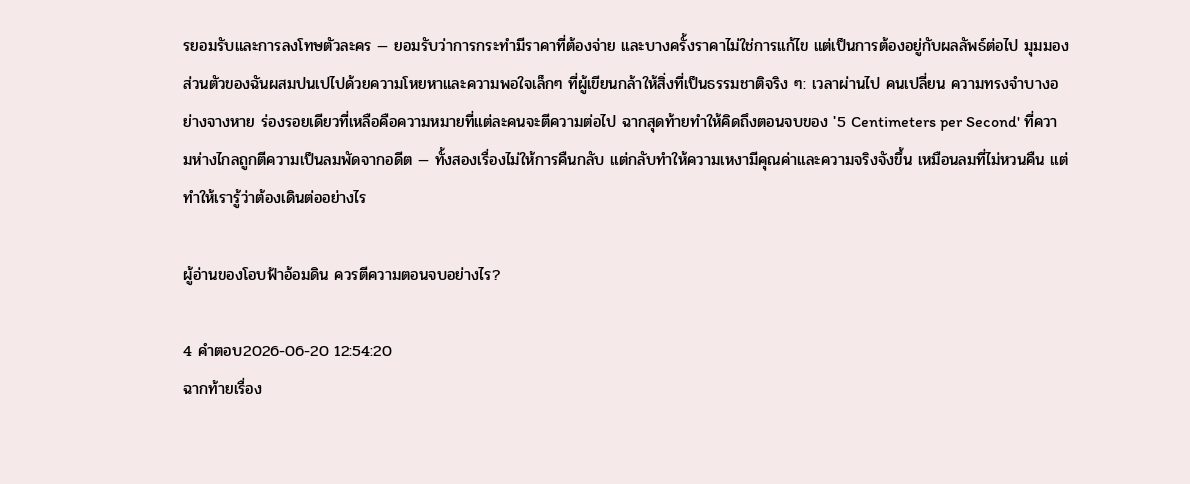รยอมรับและการลงโทษตัวละคร — ยอมรับว่าการกระทำมีราคาที่ต้องจ่าย และบางครั้งราคาไม่ใช่การแก้ไข แต่เป็นการต้องอยู่กับผลลัพธ์ต่อไป มุมมองส่วนตัวของฉันผสมปนเปไปด้วยความโหยหาและความพอใจเล็กๆ ที่ผู้เขียนกล้าให้สิ่งที่เป็นธรรมชาติจริง ๆ: เวลาผ่านไป คนเปลี่ยน ความทรงจำบางอย่างจางหาย ร่องรอยเดียวที่เหลือคือความหมายที่แต่ละคนจะตีความต่อไป ฉากสุดท้ายทำให้คิดถึงตอนจบของ '5 Centimeters per Second' ที่ความห่างไกลถูกตีความเป็นลมพัดจากอดีต — ทั้งสองเรื่องไม่ให้การคืนกลับ แต่กลับทำให้ความเหงามีคุณค่าและความจริงจังขึ้น เหมือนลมที่ไม่หวนคืน แต่ทำให้เรารู้ว่าต้องเดินต่ออย่างไร

ผู้อ่านของโอบฟ้าอ้อมดิน ควรตีความตอนจบอย่างไร?

4 คำตอบ2026-06-20 12:54:20
ฉากท้ายเรื่อง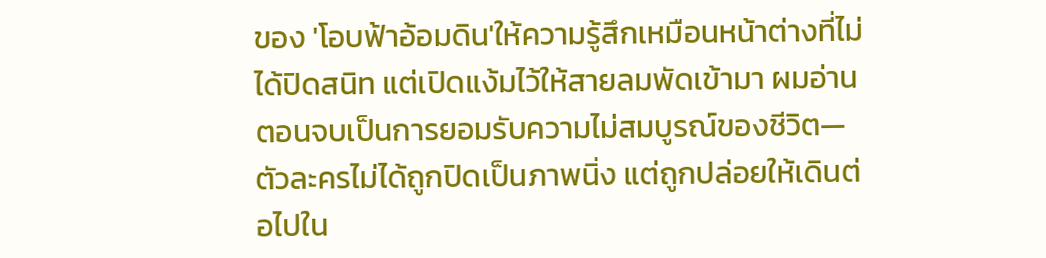ของ 'โอบฟ้าอ้อมดิน'ให้ความรู้สึกเหมือนหน้าต่างที่ไม่ได้ปิดสนิท แต่เปิดแง้มไว้ให้สายลมพัดเข้ามา ผมอ่านตอนจบเป็นการยอมรับความไม่สมบูรณ์ของชีวิต—ตัวละครไม่ได้ถูกปิดเป็นภาพนิ่ง แต่ถูกปล่อยให้เดินต่อไปใน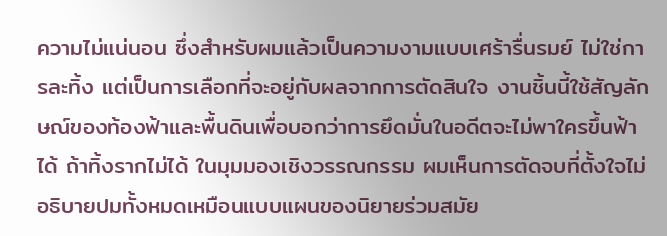ความไม่แน่นอน ซึ่งสำหรับผมแล้วเป็นความงามแบบเศร้ารื่นรมย์ ไม่ใช่การละทิ้ง แต่เป็นการเลือกที่จะอยู่กับผลจากการตัดสินใจ งานชิ้นนี้ใช้สัญลักษณ์ของท้องฟ้าและพื้นดินเพื่อบอกว่าการยึดมั่นในอดีตจะไม่พาใครขึ้นฟ้าได้ ถ้าทิ้งรากไม่ได้ ในมุมมองเชิงวรรณกรรม ผมเห็นการตัดจบที่ตั้งใจไม่อธิบายปมทั้งหมดเหมือนแบบแผนของนิยายร่วมสมัย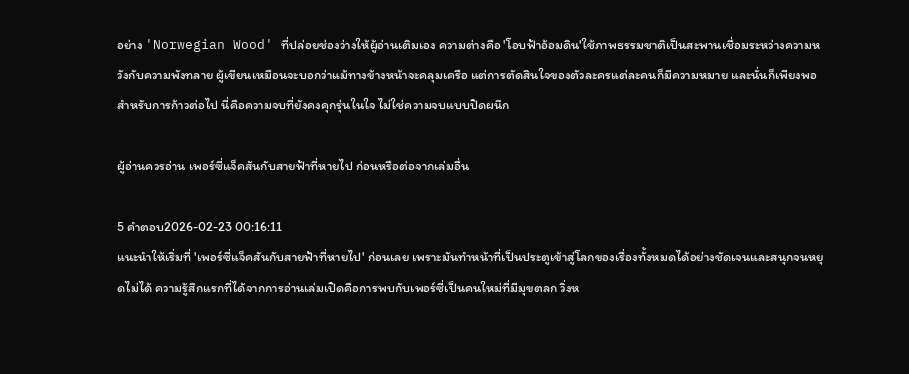อย่าง 'Norwegian Wood' ที่ปล่อยช่องว่างให้ผู้อ่านเติมเอง ความต่างคือ 'โอบฟ้าอ้อมดิน'ใช้ภาพธรรมชาติเป็นสะพานเชื่อมระหว่างความหวังกับความพังทลาย ผู้เขียนเหมือนจะบอกว่าแม้ทางข้างหน้าจะคลุมเครือ แต่การตัดสินใจของตัวละครแต่ละคนก็มีความหมาย และนั่นก็เพียงพอสำหรับการก้าวต่อไป นี่คือความจบที่ยังคงคุกรุ่นในใจ ไม่ใช่ความจบแบบปิดผนึก

ผู้อ่านควรอ่าน เพอร์ซี่แจ็คสันกับสายฟ้าที่หายไป ก่อนหรือต่อจากเล่มอื่น

5 คำตอบ2026-02-23 00:16:11
แนะนำให้เริ่มที่ 'เพอร์ซี่แจ็คสันกับสายฟ้าที่หายไป' ก่อนเลย เพราะมันทำหน้าที่เป็นประตูเข้าสู่โลกของเรื่องทั้งหมดได้อย่างชัดเจนและสนุกจนหยุดไม่ได้ ความรู้สึกแรกที่ได้จากการอ่านเล่มเปิดคือการพบกับเพอร์ซี่เป็นคนใหม่ที่มีมุขตลก วิ่งห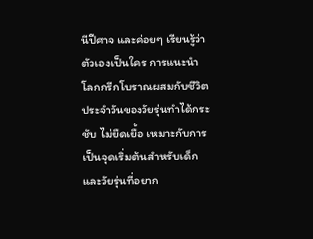นีปีศาจ และค่อยๆ เรียนรู้ว่าตัวเองเป็นใคร การแนะนำโลกกรีกโบราณผสมกับชีวิตประจำวันของวัยรุ่นทำได้กระชับ ไม่ยืดเยื้อ เหมาะกับการเป็นจุดเริ่มต้นสำหรับเด็กและวัยรุ่นที่อยาก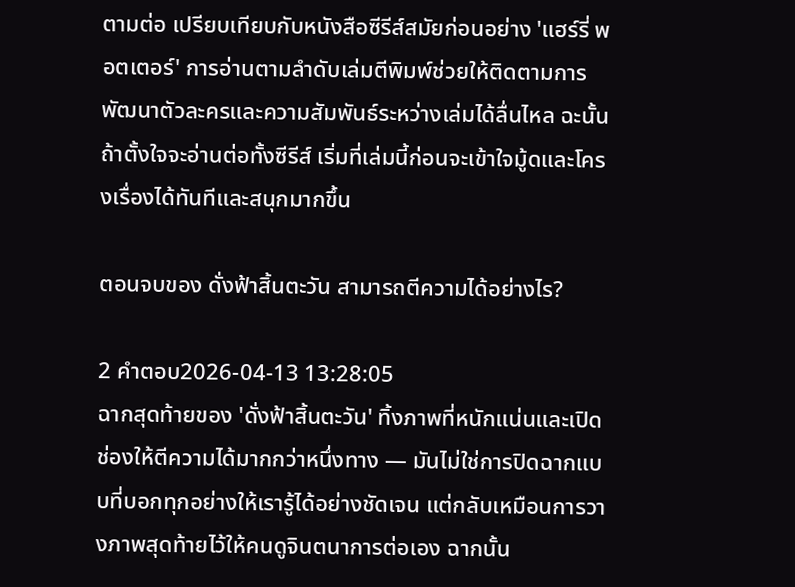ตามต่อ เปรียบเทียบกับหนังสือซีรีส์สมัยก่อนอย่าง 'แฮร์รี่ พอตเตอร์' การอ่านตามลำดับเล่มตีพิมพ์ช่วยให้ติดตามการพัฒนาตัวละครและความสัมพันธ์ระหว่างเล่มได้ลื่นไหล ฉะนั้นถ้าตั้งใจจะอ่านต่อทั้งซีรีส์ เริ่มที่เล่มนี้ก่อนจะเข้าใจมู้ดและโครงเรื่องได้ทันทีและสนุกมากขึ้น

ตอนจบของ ดั่งฟ้าสิ้นตะวัน สามารถตีความได้อย่างไร?

2 คำตอบ2026-04-13 13:28:05
ฉากสุดท้ายของ 'ดั่งฟ้าสิ้นตะวัน' ทิ้งภาพที่หนักแน่นและเปิดช่องให้ตีความได้มากกว่าหนึ่งทาง — มันไม่ใช่การปิดฉากแบบที่บอกทุกอย่างให้เรารู้ได้อย่างชัดเจน แต่กลับเหมือนการวางภาพสุดท้ายไว้ให้คนดูจินตนาการต่อเอง ฉากนั้น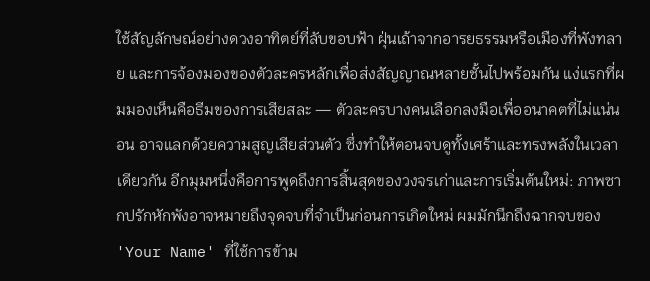ใช้สัญลักษณ์อย่างดวงอาทิตย์ที่ลับขอบฟ้า ฝุ่นเถ้าจากอารยธรรมหรือเมืองที่พังทลาย และการจ้องมองของตัวละครหลักเพื่อส่งสัญญาณหลายชั้นไปพร้อมกัน แง่แรกที่ผมมองเห็นคือธีมของการเสียสละ — ตัวละครบางคนเลือกลงมือเพื่ออนาคตที่ไม่แน่นอน อาจแลกด้วยความสูญเสียส่วนตัว ซึ่งทำให้ตอนจบดูทั้งเศร้าและทรงพลังในเวลาเดียวกัน อีกมุมหนึ่งคือการพูดถึงการสิ้นสุดของวงจรเก่าและการเริ่มต้นใหม่: ภาพซากปรักหักพังอาจหมายถึงจุดจบที่จำเป็นก่อนการเกิดใหม่ ผมมักนึกถึงฉากจบของ 'Your Name' ที่ใช้การข้าม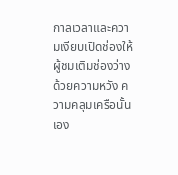กาลเวลาและความเงียบเปิดช่องให้ผู้ชมเติมช่องว่างด้วยความหวัง ความคลุมเครือนั้นเอง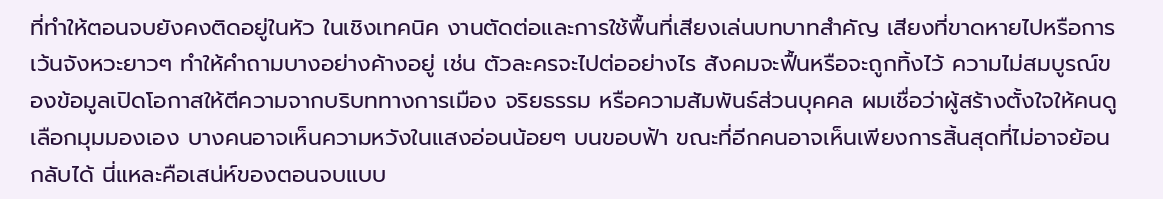ที่ทำให้ตอนจบยังคงติดอยู่ในหัว ในเชิงเทคนิค งานตัดต่อและการใช้พื้นที่เสียงเล่นบทบาทสำคัญ เสียงที่ขาดหายไปหรือการเว้นจังหวะยาวๆ ทำให้คำถามบางอย่างค้างอยู่ เช่น ตัวละครจะไปต่ออย่างไร สังคมจะฟื้นหรือจะถูกทิ้งไว้ ความไม่สมบูรณ์ของข้อมูลเปิดโอกาสให้ตีความจากบริบททางการเมือง จริยธรรม หรือความสัมพันธ์ส่วนบุคคล ผมเชื่อว่าผู้สร้างตั้งใจให้คนดูเลือกมุมมองเอง บางคนอาจเห็นความหวังในแสงอ่อนน้อยๆ บนขอบฟ้า ขณะที่อีกคนอาจเห็นเพียงการสิ้นสุดที่ไม่อาจย้อนกลับได้ นี่แหละคือเสน่ห์ของตอนจบแบบ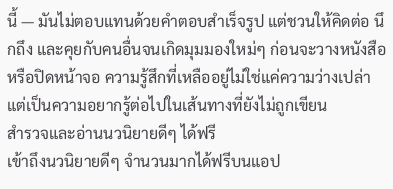นี้ — มันไม่ตอบแทนด้วยคำตอบสำเร็จรูป แต่ชวนให้คิดต่อ นึกถึง และคุยกับคนอื่นจนเกิดมุมมองใหม่ๆ ก่อนจะวางหนังสือหรือปิดหน้าจอ ความรู้สึกที่เหลืออยู่ไม่ใช่แค่ความว่างเปล่า แต่เป็นความอยากรู้ต่อไปในเส้นทางที่ยังไม่ถูกเขียน
สำรวจและอ่านนวนิยายดีๆ ได้ฟรี
เข้าถึงนวนิยายดีๆ จำนวนมากได้ฟรีบนแอป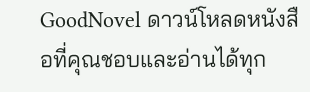GoodNovel ดาวน์โหลดหนังสือที่คุณชอบและอ่านได้ทุก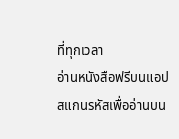ที่ทุกเวลา
อ่านหนังสือฟรีบนแอป
สแกนรหัสเพื่ออ่านบน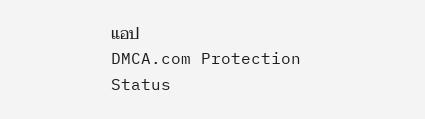แอป
DMCA.com Protection Status